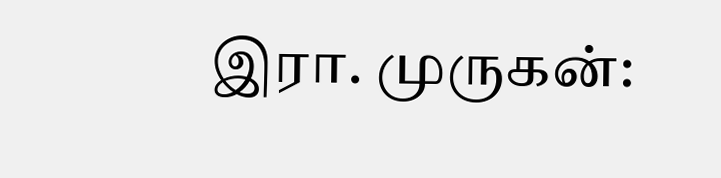இரா. முருகன்: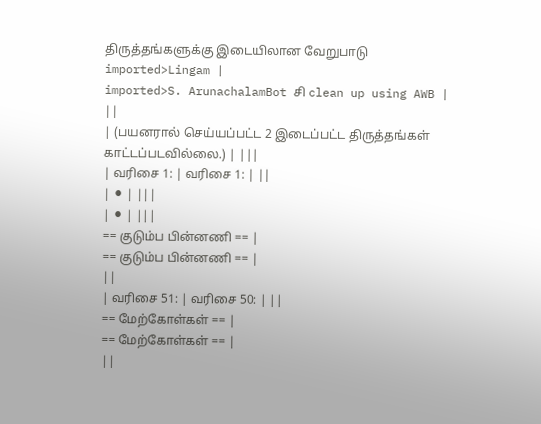திருத்தங்களுக்கு இடையிலான வேறுபாடு
imported>Lingam |
imported>S. ArunachalamBot சி clean up using AWB |
||
| (பயனரால் செய்யப்பட்ட 2 இடைப்பட்ட திருத்தங்கள் காட்டப்படவில்லை.) | |||
| வரிசை 1: | வரிசை 1: | ||
| ⚫ | |||
| ⚫ | |||
== குடும்ப பின்னணி == |
== குடும்ப பின்னணி == |
||
| வரிசை 51: | வரிசை 50: | ||
== மேற்கோள்கள் == |
== மேற்கோள்கள் == |
||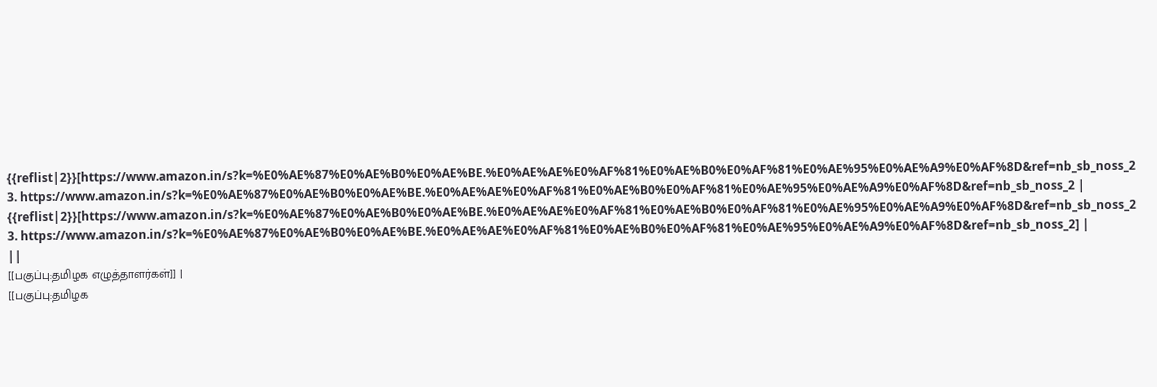{{reflist|2}}[https://www.amazon.in/s?k=%E0%AE%87%E0%AE%B0%E0%AE%BE.%E0%AE%AE%E0%AF%81%E0%AE%B0%E0%AF%81%E0%AE%95%E0%AE%A9%E0%AF%8D&ref=nb_sb_noss_2 3. https://www.amazon.in/s?k=%E0%AE%87%E0%AE%B0%E0%AE%BE.%E0%AE%AE%E0%AF%81%E0%AE%B0%E0%AF%81%E0%AE%95%E0%AE%A9%E0%AF%8D&ref=nb_sb_noss_2 |
{{reflist|2}}[https://www.amazon.in/s?k=%E0%AE%87%E0%AE%B0%E0%AE%BE.%E0%AE%AE%E0%AF%81%E0%AE%B0%E0%AF%81%E0%AE%95%E0%AE%A9%E0%AF%8D&ref=nb_sb_noss_2 3. https://www.amazon.in/s?k=%E0%AE%87%E0%AE%B0%E0%AE%BE.%E0%AE%AE%E0%AF%81%E0%AE%B0%E0%AF%81%E0%AE%95%E0%AE%A9%E0%AF%8D&ref=nb_sb_noss_2] |
||
[[பகுப்பு:தமிழக எழுத்தாளர்கள்]] |
[[பகுப்பு:தமிழக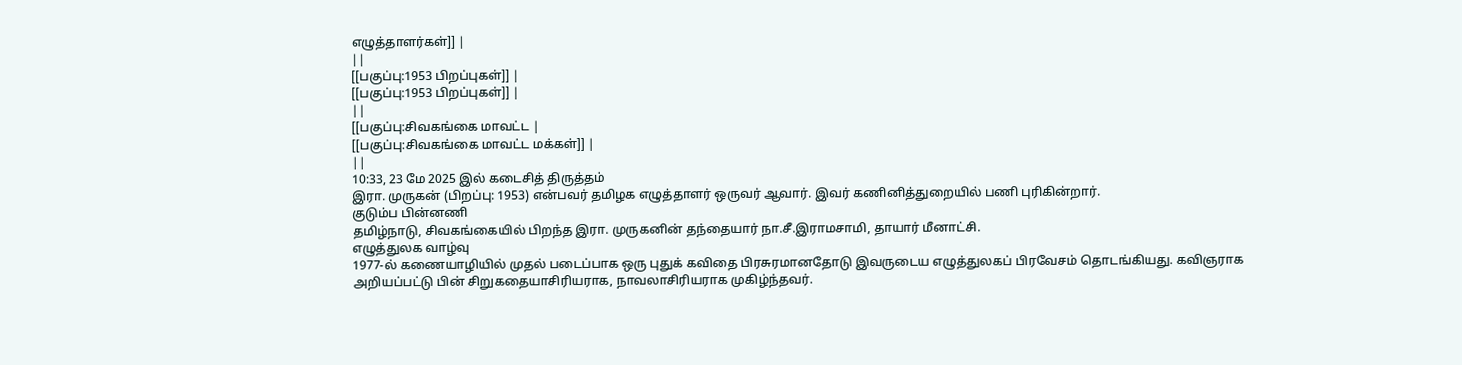எழுத்தாளர்கள்]] |
||
[[பகுப்பு:1953 பிறப்புகள்]] |
[[பகுப்பு:1953 பிறப்புகள்]] |
||
[[பகுப்பு:சிவகங்கை மாவட்ட |
[[பகுப்பு:சிவகங்கை மாவட்ட மக்கள்]] |
||
10:33, 23 மே 2025 இல் கடைசித் திருத்தம்
இரா. முருகன் (பிறப்பு: 1953) என்பவர் தமிழக எழுத்தாளர் ஒருவர் ஆவார். இவர் கணினித்துறையில் பணி புரிகின்றார்.
குடும்ப பின்னணி
தமிழ்நாடு, சிவகங்கையில் பிறந்த இரா. முருகனின் தந்தையார் நா.சீ.இராமசாமி, தாயார் மீனாட்சி.
எழுத்துலக வாழ்வு
1977-ல் கணையாழியில் முதல் படைப்பாக ஒரு புதுக் கவிதை பிரசுரமானதோடு இவருடைய எழுத்துலகப் பிரவேசம் தொடங்கியது. கவிஞராக அறியப்பட்டு பின் சிறுகதையாசிரியராக, நாவலாசிரியராக முகிழ்ந்தவர்.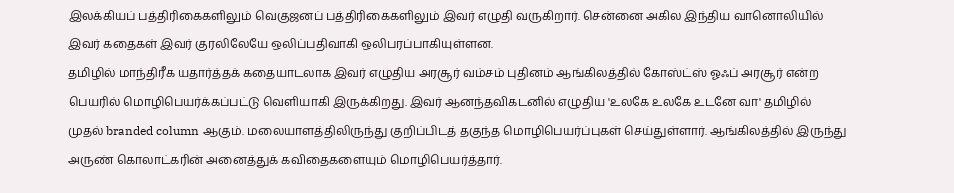இலக்கியப் பத்திரிகைகளிலும் வெகுஜனப் பத்திரிகைகளிலும் இவர் எழுதி வருகிறார். சென்னை அகில இந்திய வானொலியில் இவர் கதைகள் இவர் குரலிலேயே ஒலிப்பதிவாகி ஒலிபரப்பாகியுள்ளன.
தமிழில் மாந்திரீக யதார்த்தக் கதையாடலாக இவர் எழுதிய அரசூர் வம்சம் புதினம் ஆங்கிலத்தில் கோஸ்ட்ஸ் ஓஃப் அரசூர் என்ற பெயரில் மொழிபெயர்க்கப்பட்டு வெளியாகி இருக்கிறது. இவர் ஆனந்தவிகடனில் எழுதிய 'உலகே உலகே உடனே வா' தமிழில் முதல் branded column ஆகும். மலையாளத்திலிருந்து குறிப்பிடத் தகுந்த மொழிபெயர்ப்புகள் செய்துள்ளார். ஆங்கிலத்தில் இருந்து அருண் கொலாட்கரின் அனைத்துக் கவிதைகளையும் மொழிபெயர்த்தார்.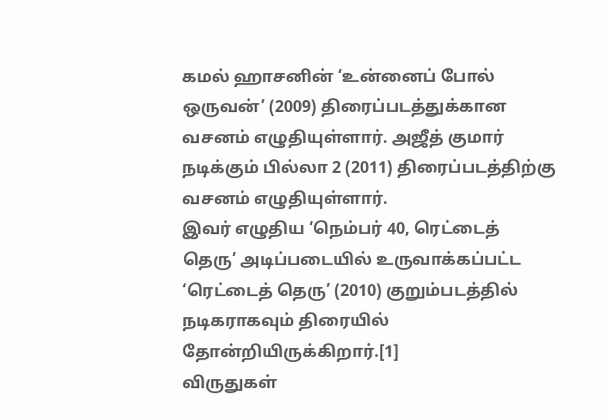கமல் ஹாசனின் ‘உன்னைப் போல் ஒருவன்’ (2009) திரைப்படத்துக்கான வசனம் எழுதியுள்ளார். அஜீத் குமார் நடிக்கும் பில்லா 2 (2011) திரைப்படத்திற்கு வசனம் எழுதியுள்ளார்.
இவர் எழுதிய ‘நெம்பர் 40, ரெட்டைத் தெரு’ அடிப்படையில் உருவாக்கப்பட்ட ‘ரெட்டைத் தெரு’ (2010) குறும்படத்தில் நடிகராகவும் திரையில் தோன்றியிருக்கிறார்.[1]
விருதுகள்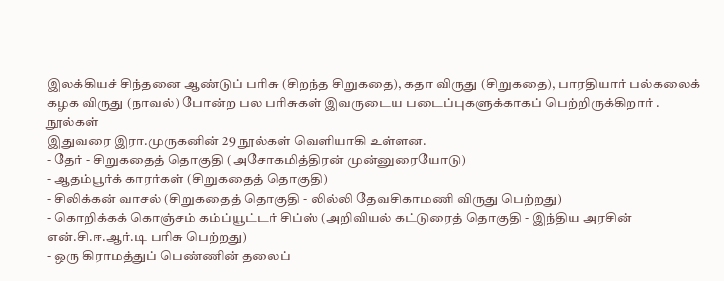இலக்கியச் சிந்தனை ஆண்டுப் பரிசு (சிறந்த சிறுகதை), கதா விருது (சிறுகதை), பாரதியார் பல்கலைக் கழக விருது (நாவல்) போன்ற பல பரிசுகள் இவருடைய படைப்புகளுக்காகப் பெற்றிருக்கிறார் .
நூல்கள்
இதுவரை இரா.முருகனின் 29 நூல்கள் வெளியாகி உள்ளன.
- தேர் - சிறுகதைத் தொகுதி (அசோகமித்திரன் முன்னுரையோடு)
- ஆதம்பூர்க் காரர்கள் (சிறுகதைத் தொகுதி)
- சிலிக்கன் வாசல் (சிறுகதைத் தொகுதி - லில்லி தேவசிகாமணி விருது பெற்றது)
- கொறிக்கக் கொஞ்சம் கம்ப்யூட்டர் சிப்ஸ் (அறிவியல் கட்டுரைத் தொகுதி - இந்திய அரசின் என்.சி.ஈ.ஆர்.டி பரிசு பெற்றது)
- ஒரு கிராமத்துப் பெண்ணின் தலைப்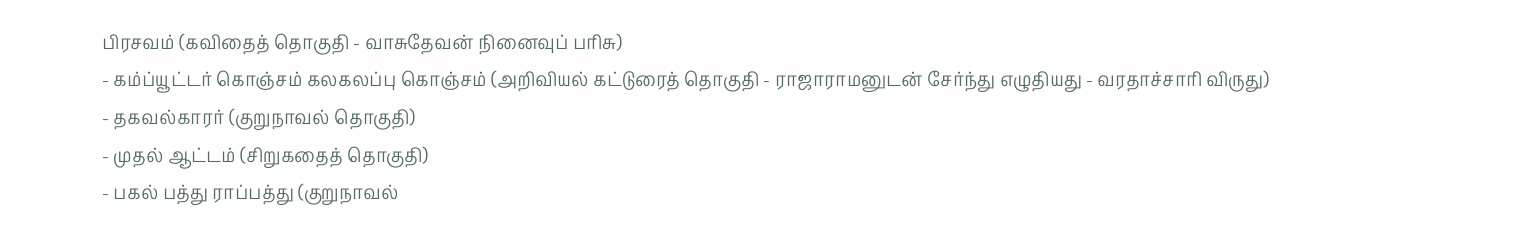பிரசவம் (கவிதைத் தொகுதி - வாசுதேவன் நினைவுப் பரிசு)
- கம்ப்யூட்டர் கொஞ்சம் கலகலப்பு கொஞ்சம் (அறிவியல் கட்டுரைத் தொகுதி - ராஜாராமனுடன் சேர்ந்து எழுதியது - வரதாச்சாரி விருது)
- தகவல்காரர் (குறுநாவல் தொகுதி)
- முதல் ஆட்டம் (சிறுகதைத் தொகுதி)
- பகல் பத்து ராப்பத்து (குறுநாவல்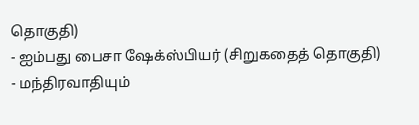தொகுதி)
- ஐம்பது பைசா ஷேக்ஸ்பியர் (சிறுகதைத் தொகுதி)
- மந்திரவாதியும்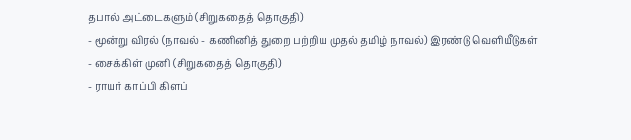தபால் அட்டைகளும் (சிறுகதைத் தொகுதி)
- மூன்று விரல் (நாவல் - கணினித் துறை பற்றிய முதல் தமிழ் நாவல்) இரண்டு வெளியீடுகள்
- சைக்கிள் முனி (சிறுகதைத் தொகுதி)
- ராயர் காப்பி கிளப்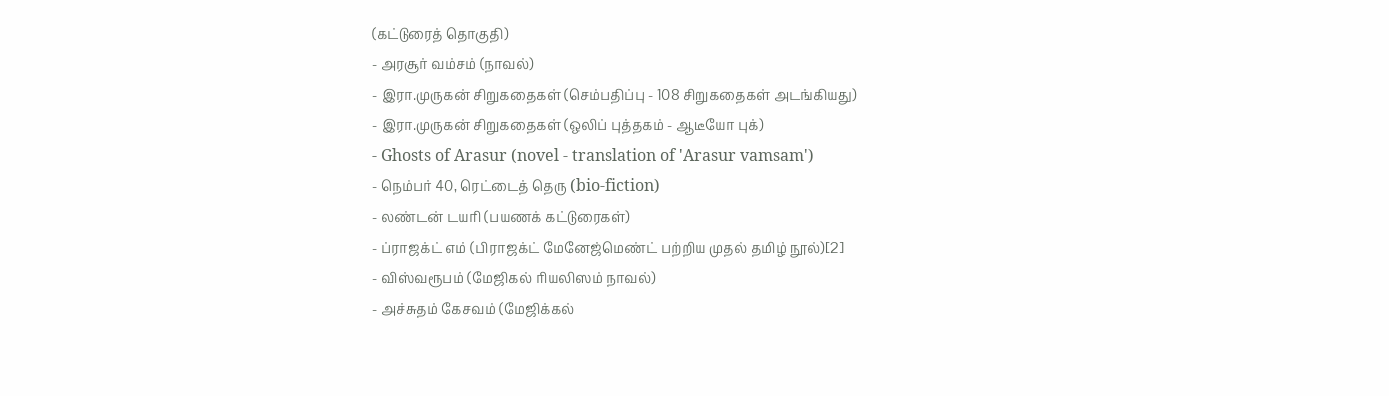(கட்டுரைத் தொகுதி)
- அரசூர் வம்சம் (நாவல்)
- இரா.முருகன் சிறுகதைகள் (செம்பதிப்பு - 108 சிறுகதைகள் அடங்கியது)
- இரா.முருகன் சிறுகதைகள் (ஒலிப் புத்தகம் - ஆடீயோ புக்)
- Ghosts of Arasur (novel - translation of 'Arasur vamsam')
- நெம்பர் 40, ரெட்டைத் தெரு (bio-fiction)
- லண்டன் டயரி (பயணக் கட்டுரைகள்)
- ப்ராஜக்ட் எம் (பிராஜக்ட் மேனேஜ்மெண்ட் பற்றிய முதல் தமிழ் நூல்)[2]
- விஸ்வரூபம் (மேஜிகல் ரியலிஸம் நாவல்)
- அச்சுதம் கேசவம் (மேஜிக்கல்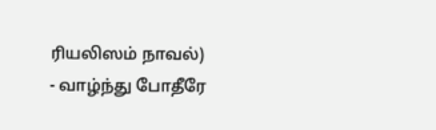ரியலிஸம் நாவல்)
- வாழ்ந்து போதீரே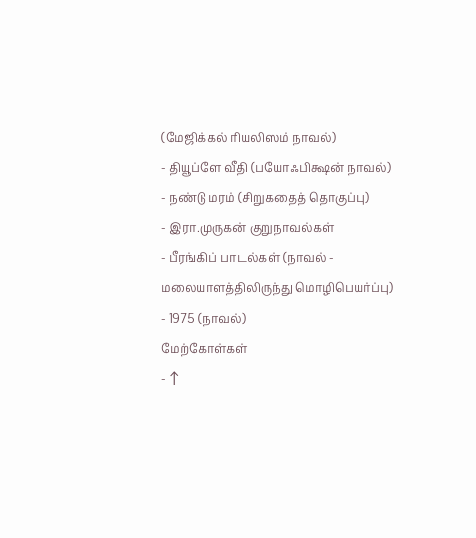(மேஜிக்கல் ரியலிஸம் நாவல்)
- தியூப்ளே வீதி (பயோஃபிக்ஷன் நாவல்)
- நண்டு மரம் (சிறுகதைத் தொகுப்பு)
- இரா.முருகன் குறுநாவல்கள்
- பீரங்கிப் பாடல்கள் (நாவல் - மலையாளத்திலிருந்து மொழிபெயர்ப்பு)
- 1975 (நாவல்)
மேற்கோள்கள்
- ↑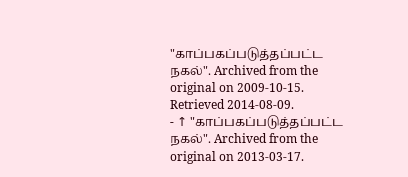"காப்பகப்படுத்தப்பட்ட நகல்". Archived from the original on 2009-10-15. Retrieved 2014-08-09.
- ↑ "காப்பகப்படுத்தப்பட்ட நகல்". Archived from the original on 2013-03-17.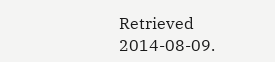Retrieved 2014-08-09.